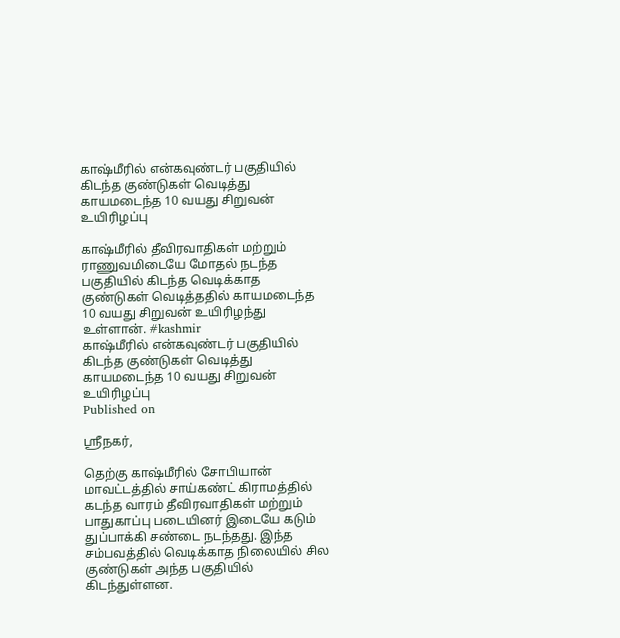காஷ்மீரில் என்கவுண்டர் பகுதியில் கிடந்த குண்டுகள் வெடித்து காயமடைந்த 10 வயது சிறுவன் உயிரிழப்பு

காஷ்மீரில் தீவிரவாதிகள் மற்றும் ராணுவமிடையே மோதல் நடந்த பகுதியில் கிடந்த வெடிக்காத குண்டுகள் வெடித்ததில் காயமடைந்த 10 வயது சிறுவன் உயிரிழந்து உள்ளான். #kashmir
காஷ்மீரில் என்கவுண்டர் பகுதியில் கிடந்த குண்டுகள் வெடித்து காயமடைந்த 10 வயது சிறுவன் உயிரிழப்பு
Published on

ஸ்ரீநகர்,

தெற்கு காஷ்மீரில் சோபியான் மாவட்டத்தில் சாய்கண்ட் கிராமத்தில் கடந்த வாரம் தீவிரவாதிகள் மற்றும் பாதுகாப்பு படையினர் இடையே கடும் துப்பாக்கி சண்டை நடந்தது. இந்த சம்பவத்தில் வெடிக்காத நிலையில் சில குண்டுகள் அந்த பகுதியில் கிடந்துள்ளன.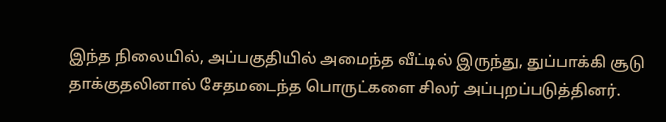இந்த நிலையில், அப்பகுதியில் அமைந்த வீட்டில் இருந்து, துப்பாக்கி சூடு தாக்குதலினால் சேதமடைந்த பொருட்களை சிலர் அப்புறப்படுத்தினர்.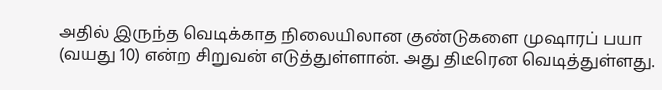அதில் இருந்த வெடிக்காத நிலையிலான குண்டுகளை முஷாரப் பயா (வயது 10) என்ற சிறுவன் எடுத்துள்ளான். அது திடீரென வெடித்துள்ளது.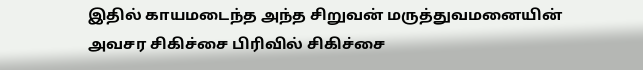இதில் காயமடைந்த அந்த சிறுவன் மருத்துவமனையின் அவசர சிகிச்சை பிரிவில் சிகிச்சை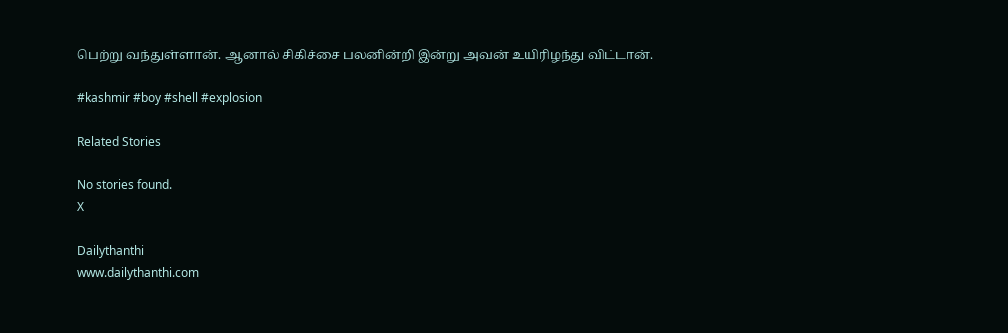பெற்று வந்துள்ளான். ஆனால் சிகிச்சை பலனின்றி இன்று அவன் உயிரிழந்து விட்டான்.

#kashmir #boy #shell #explosion

Related Stories

No stories found.
X

Dailythanthi
www.dailythanthi.com